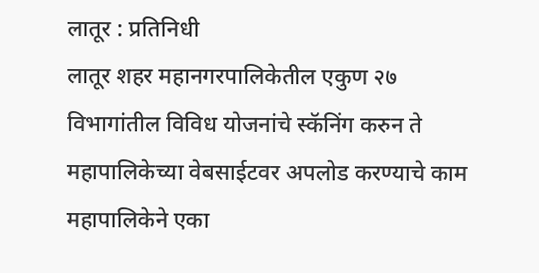लातूर : प्रतिनिधी
लातूर शहर महानगरपालिकेतील एकुण २७ विभागांतील विविध योजनांचे स्कॅनिंग करुन ते महापालिकेच्या वेबसाईटवर अपलोड करण्याचे काम महापालिकेने एका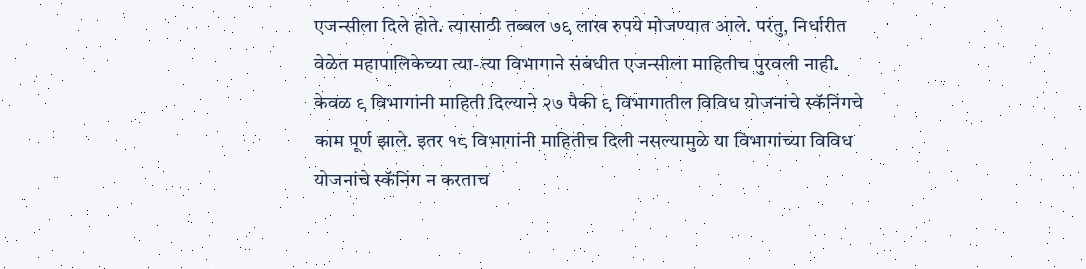एजन्सीला दिले होते. त्यासाठी तब्बल ७९ लाख रुपये मोजण्यात आले. परंतु, निर्धारीत वेळेत महापालिकेच्या त्या-त्या विभागाने संबंधीत एजन्सीला माहितीच पुरवली नाही. केवळ ९ विभागांनी माहिती दिल्याने २७ पैकी ९ विभागातील विविध योजनांचे स्कॅनिंगचे काम पूर्ण झाले. इतर १८ विभागांनी माहितीच दिली नसल्यामुळे या विभागांच्या विविध योजनांचे स्कॅनिंग न करताच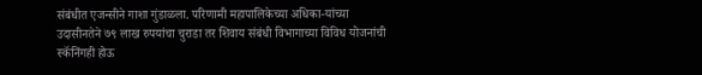संबंधीत एजन्सीने गाशा गुंडाळला. परिणामी महापालिकेच्या अधिका-यांच्या उदासीनतेने ७९ लाख रुपयांचा चुराडा तर शिवाय संबंधी विभागाच्या विविध योजनांची स्कॅनिंगही होऊ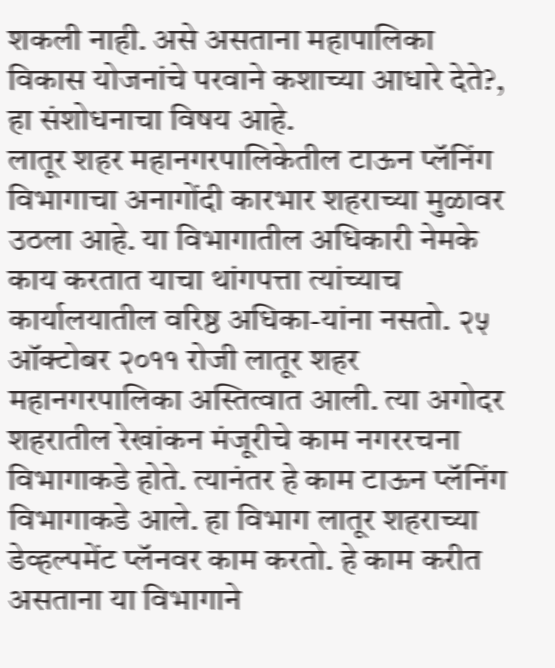शकली नाही. असे असताना महापालिका विकास योजनांचे परवाने कशाच्या आधारे देते?, हा संशोधनाचा विषय आहे.
लातूर शहर महानगरपालिकेतील टाऊन प्लॅनिंग विभागाचा अनागोंदी कारभार शहराच्या मुळावर उठला आहे. या विभागातील अधिकारी नेमके काय करतात याचा थांगपत्ता त्यांच्याच कार्यालयातील वरिष्ठ अधिका-यांना नसतो. २५ ऑक्टोबर २०११ रोजी लातूर शहर महानगरपालिका अस्तित्वात आली. त्या अगोदर शहरातील रेखांकन मंजूरीचे काम नगररचना विभागाकडे होते. त्यानंतर हे काम टाऊन प्लॅनिंग विभागाकडे आले. हा विभाग लातूर शहराच्या डेव्हल्पमेंट प्लॅनवर काम करतो. हे काम करीत असताना या विभागाने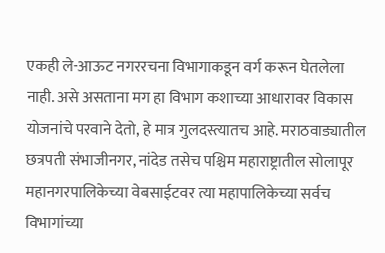एकही ले-आऊट नगररचना विभागाकडून वर्ग करून घेतलेला नाही. असे असताना मग हा विभाग कशाच्या आधारावर विकास योजनांचे परवाने देतो, हे मात्र गुलदस्त्यातच आहे. मराठवाड्यातील छत्रपती संभाजीनगर, नांदेड तसेच पश्चिम महाराष्ट्रातील सोलापूर महानगरपालिकेच्या वेबसाईटवर त्या महापालिकेच्या सर्वच विभागांच्या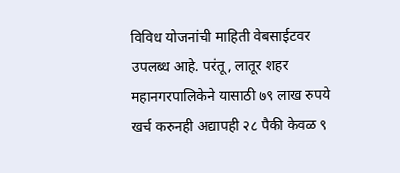विविध योजनांची माहिती वेबसाईटवर उपलब्ध आहे. परंतू, लातूर शहर महानगरपालिकेने यासाठी ७९ लाख रुपये खर्च करुनही अद्यापही २८ पैकी केवळ ९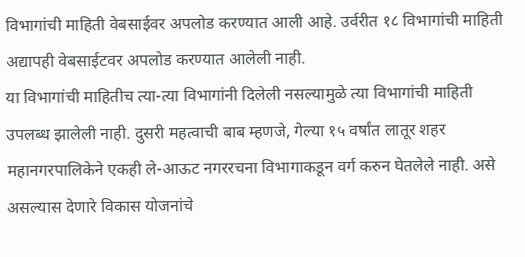विभागांची माहिती वेबसाईवर अपलोड करण्यात आली आहे. उर्वरीत १८ विभागांची माहिती अद्यापही वेबसाईटवर अपलोड करण्यात आलेली नाही.
या विभागांची माहितीच त्या-त्या विभागांनी दिलेली नसल्यामुळे त्या विभागांची माहिती उपलब्ध झालेली नाही. दुसरी महत्वाची बाब म्हणजे, गेल्या १५ वर्षांत लातूर शहर महानगरपालिकेने एकही ले-आऊट नगररचना विभागाकडून वर्ग करुन घेतलेले नाही. असे असल्यास देणारे विकास योजनांचे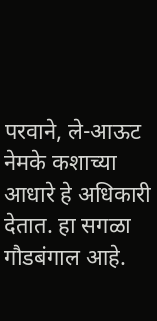परवाने, ले-आऊट नेमके कशाच्या आधारे हे अधिकारी देतात. हा सगळा गौडबंगाल आहे.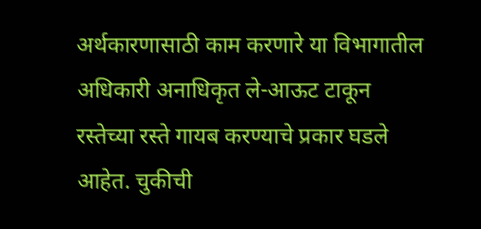अर्थकारणासाठी काम करणारे या विभागातील अधिकारी अनाधिकृत ले-आऊट टाकून रस्तेच्या रस्ते गायब करण्याचे प्रकार घडले आहेत. चुकीची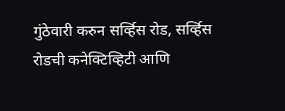गुंठेवारी करुन सर्व्हिस रोड, सर्व्हिस रोडची कनेक्टिव्हिटी आणि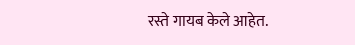रस्ते गायब केले आहेत.